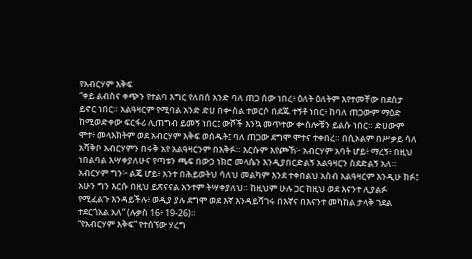የአብርሃም እቅፍ
“ቀይ ልብስና ቀጭን የተልባ እግር የለበሰ አንድ ባለ ጠጋ ሰው ነበረ፥ ዕለት ዕለትም እየተመቸው በደስታ ይኖር ነበር። አልዓዛርም የሚባል አንድ ድሀ በቍስል ተወርሶ በደጁ ተኝቶ ነበር፥ ከባለ ጠጋውም ማዕድ ከሚወድቀው ፍርፋሪ ሊጠግብ ይመኝ ነበር፤ ውሾች እንኳ መጥተው ቍስሎቹን ይልሱ ነበር። ድሀውም ሞተ፥ መላእክትም ወደ አብርሃም እቅፍ ወሰዱት፤ ባለ ጠጋው ደግሞ ሞተና ተቀበረ። በሲኦልም በሥቃይ ሳለ አሻቅቦ አብርሃምን በሩቅ አየ አልዓዛርንም በእቅፉ። እርሱም እየጮኸ፦ አብርሃም አባት ሆይ፥ ማረኝ፥ በዚህ ነበልባል እሣቀያለሁና የጣቱን ጫፍ በውኃ ነክሮ መላሴን እንዲያበርድልኝ አልዓዛርን ስደድልኝ አለ። አብርሃም ግን፦ ልጄ ሆይ፥ አንተ በሕይወትህ ሳለህ መልካም እንደ ተቀበልህ አስብ አልዓዛርም እንዲሁ ክፉ፤ አሁን ግን እርሱ በዚህ ይጽናናል አንተም ትሣቀያለህ። ከዚህም ሁሉ ጋር ከዚህ ወደ እናንተ ሊያልፉ የሚፈልጉ እንዳይችሉ፥ ወዲያ ያሉ ደግሞ ወደ እኛ እንዳይሻገሩ በእኛና በእናንተ መካከል ታላቅ ገደል ተደርጎአል አለ” (ሉቃስ 16፥ 19-26)።
“የአብርሃም እቅፍ” የተሰኘው ሃረግ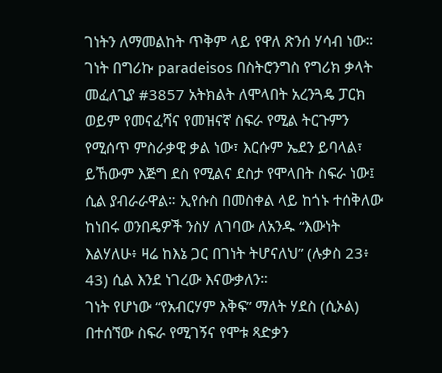ገነትን ለማመልከት ጥቅም ላይ የዋለ ጽንሰ ሃሳብ ነው። ገነት በግሪኩ paradeisos በስትሮንግስ የግሪክ ቃላት መፈለጊያ #3857 አትክልት ለሞላበት አረንጓዴ ፓርክ ወይም የመናፈሻና የመዝናኛ ስፍራ የሚል ትርጉምን የሚሰጥ ምስራቃዊ ቃል ነው፣ እርሱም ኤደን ይባላል፣ ይኸውም እጅግ ደስ የሚልና ደስታ የሞላበት ስፍራ ነው፤ ሲል ያብራራዋል። ኢየሱስ በመስቀል ላይ ከጎኑ ተሰቅለው ከነበሩ ወንበዴዎች ንስሃ ለገባው ለአንዱ “እውነት እልሃለሁ፥ ዛሬ ከእኔ ጋር በገነት ትሆናለህ” (ሉቃስ 23፥ 43) ሲል እንደ ነገረው እናውቃለን።
ገነት የሆነው “የአብርሃም እቅፍ” ማለት ሃደስ (ሲኦል) በተሰኘው ስፍራ የሚገኝና የሞቱ ጻድቃን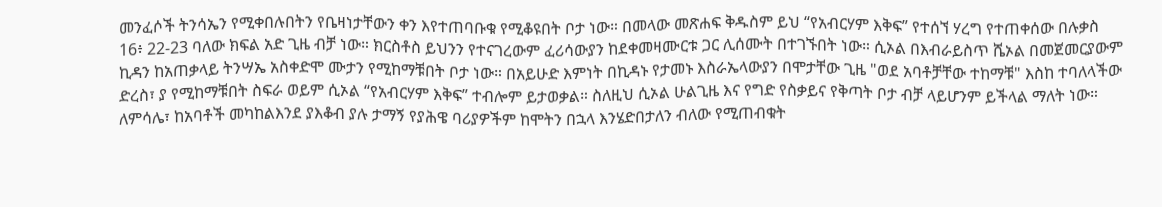መንፈሶች ትንሳኤን የሚቀበሉበትን የቤዛነታቸውን ቀን እየተጠባቡቁ የሚቆዩበት ቦታ ነው። በመላው መጽሐፍ ቅዱስም ይህ “የአብርሃም እቅፍ” የተሰኘ ሃረግ የተጠቀሰው በሉቃስ 16፥ 22-23 ባለው ክፍል አድ ጊዜ ብቻ ነው። ክርስቶስ ይህንን የተናገረውም ፈሪሳውያን ከደቀመዛሙርቱ ጋር ሊሰሙት በተገኙበት ነው። ሲኦል በእብራይስጥ ሼኦል በመጀመርያውም ኪዳን ከአጠቃላይ ትንሣኤ አስቀድሞ ሙታን የሚከማቹበት ቦታ ነው። በአይሁድ እምነት በኪዳኑ የታመኑ እስራኤላውያን በሞታቸው ጊዜ "ወደ አባቶቻቸው ተከማቹ" እስከ ተባለላችው ድረስ፣ ያ የሚከማቹበት ስፍራ ወይም ሲኦል “የአብርሃም እቅፍ” ተብሎም ይታወቃል። ስለዚህ ሲኦል ሁልጊዜ እና የግድ የስቃይና የቅጣት ቦታ ብቻ ላይሆንም ይችላል ማለት ነው። ለምሳሌ፣ ከአባቶች መካከልእንደ ያእቆብ ያሉ ታማኝ የያሕዌ ባሪያዎችም ከሞትን በኋላ እንሄድበታለን ብለው የሚጠብቁት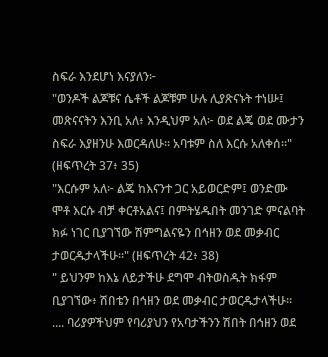ስፍራ እንደሆነ እናያለን፦
"ወንዶች ልጆቹና ሴቶች ልጆቹም ሁሉ ሊያጽናኑት ተነሡ፤ መጽናናትን እንቢ አለ፥ እንዲህም አለ፦ ወደ ልጄ ወደ ሙታን ስፍራ እያዘንሁ እወርዳለሁ። አባቱም ስለ እርሱ አለቀሰ።" (ዘፍጥረት 37፥ 35)
"እርሱም አለ፦ ልጄ ከእናንተ ጋር አይወርድም፤ ወንድሙ ሞቶ እርሱ ብቻ ቀርቶአልና፤ በምትሄዱበት መንገድ ምናልባት ክፉ ነገር ቢያገኘው ሽምግልናዬን በኅዘን ወደ መቃብር ታወርዱታላችሁ።" (ዘፍጥረት 42፥ 38)
" ይህንም ከእኔ ለይታችሁ ደግሞ ብትወስዱት ክፋም ቢያገኘው፥ ሽበቴን በኅዘን ወደ መቃብር ታወርዱታላችሁ። .... ባሪያዎችህም የባሪያህን የአባታችንን ሽበት በኅዘን ወደ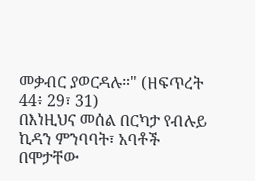መቃብር ያወርዳሉ።" (ዘፍጥረት 44፥ 29፣ 31)
በእነዚህና መሰል በርካታ የብሉይ ኪዳን ምንባባት፣ አባቶች በሞታቸው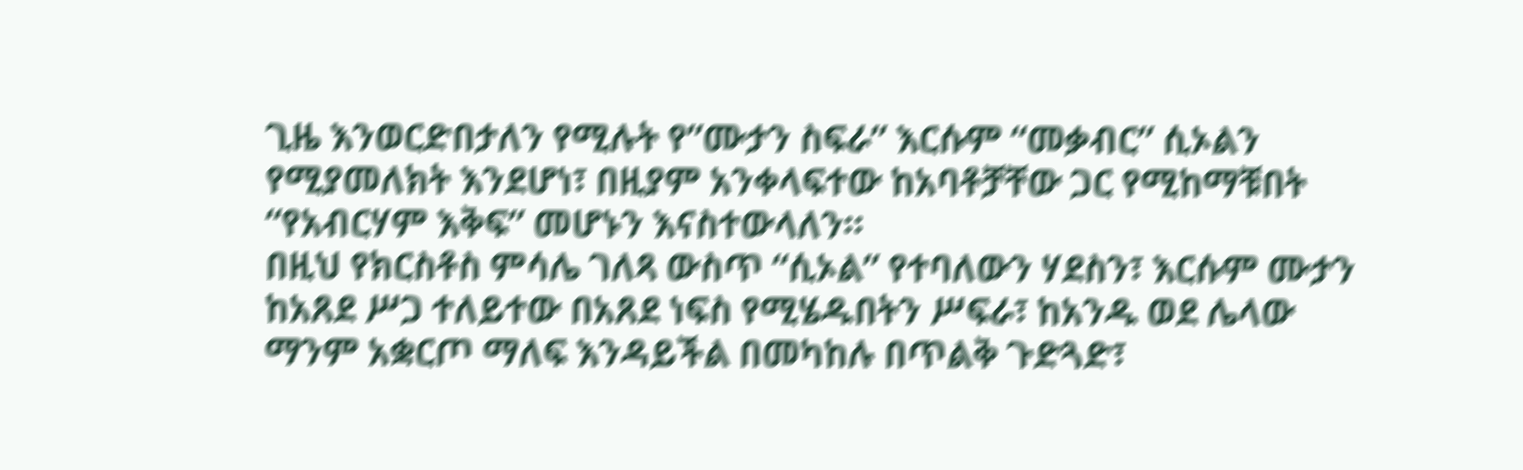ጊዜ እንወርድበታለን የሚሉት የ”ሙታን ስፍራ” እርሱም “መቃብር” ሲኦልን የሚያመለክት እንደሆነ፣ በዚያም አንቀላፍተው ከአባቶቻቸው ጋር የሚከማቹበት “የአብርሃም እቅፍ” መሆኑን እናስተውላለን።
በዚህ የክርስቶስ ምሳሌ ገለጻ ውስጥ “ሲኦል” የተባለውን ሃደስን፣ እርሱም ሙታን ከአጸደ ሥጋ ተለይተው በአጸደ ነፍስ የሚሄዱበትን ሥፍራ፣ ከአንዱ ወደ ሌላው ማንም አቋርጦ ማለፍ እንዳይችል በመካከሉ በጥልቅ ጉድጓድ፣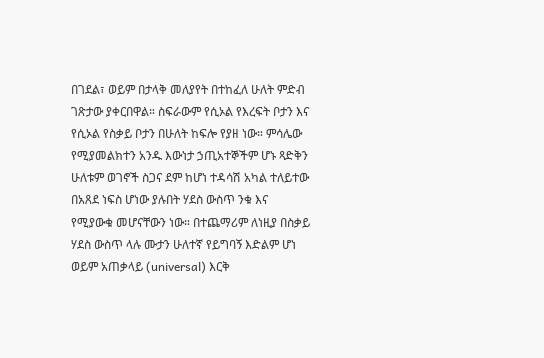በገደል፣ ወይም በታላቅ መለያየት በተከፈለ ሁለት ምድብ ገጽታው ያቀርበዋል። ስፍራውም የሲኦል የእረፍት ቦታን እና የሲኦል የስቃይ ቦታን በሁለት ከፍሎ የያዘ ነው። ምሳሌው የሚያመልክተን አንዱ እውነታ ኃጢአተኞችም ሆኑ ጻድቅን ሁለቱም ወገኖች ስጋና ደም ከሆነ ተዳሳሽ አካል ተለይተው በአጸደ ነፍስ ሆነው ያሉበት ሃደስ ውስጥ ንቁ እና የሚያውቁ መሆናቸውን ነው። በተጨማሪም ለነዚያ በስቃይ ሃደስ ውስጥ ላሉ ሙታን ሁለተኛ የይግባኝ እድልም ሆነ ወይም አጠቃላይ (universal) እርቅ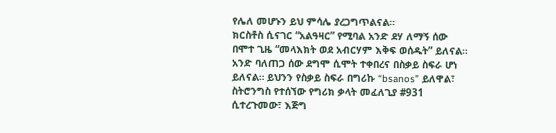የሌለ መሆኑን ይህ ምሳሌ ያረጋግጥልናል።
ክርስቶስ ሲናገር “አልዓዛር” የሚባል አንድ ደሃ ለማኝ ሰው በሞተ ጊዜ “መላእክት ወደ አብርሃም እቅፍ ወሰዱት” ይለናል። አንድ ባለጠጋ ሰው ደግሞ ሲሞት ተቀበረና በስቃይ ስፍራ ሆነ ይለናል። ይህንን የስቃይ ስፍራ በግሪኩ “bsanos” ይለዋል፣ ስትሮንግስ የተሰኘው የግሪክ ቃላት መፈለጊያ #931 ሲተረጉመው፣ እጅግ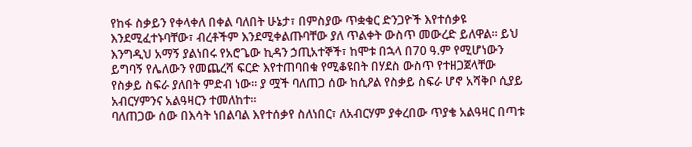የከፋ ስቃይን የቀላቀለ በቀል ባለበት ሁኔታ፣ በምስያው ጥቋቁር ድንጋዮች እየተሰቃዩ እንደሚፈተኑባቸው፣ ብረቶችም እንደሚቀልጡባቸው ያለ ጥልቀት ውስጥ መውረድ ይለዋል። ይህ እንግዲህ አማኝ ያልነበሩ የአሮጌው ኪዳን ኃጢአተኞች፣ ከሞቱ በኋላ በ70 ዓ.ም የሚሆነውን ይግባኝ የሌለውን የመጨረሻ ፍርድ እየተጠባበቁ የሚቆዩበት በሃደስ ውስጥ የተዘጋጀላቸው የስቃይ ስፍራ ያለበት ምድብ ነው። ያ ሟች ባለጠጋ ሰው ከሲዖል የስቃይ ስፍራ ሆኖ አሻቅቦ ሲያይ አብርሃምንና አልዓዛርን ተመለከተ።
ባለጠጋው ሰው በእሳት ነበልባል እየተሰቃየ ስለነበር፣ ለአብርሃም ያቀረበው ጥያቄ አልዓዛር በጣቱ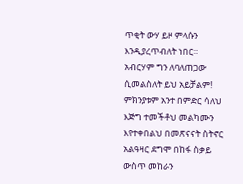ጥቂት ውሃ ይዞ ምላሱን እንዲያረጥብለት ነበር። አብርሃም ግን ለባለጠጋው ሲመልስለት ይህ አይቻልም! ምክንያቱም አንተ በምድር ሳለህ እጅግ ተመችቶህ መልካሙን እየተቀበልህ በመጽናናት ስትኖር አልዓዛር ደግሞ በከፋ ስቃይ ውስጥ መከራን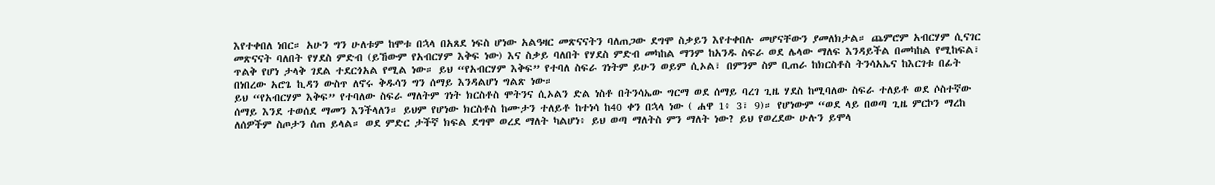እየተቀበለ ነበር። አሁን ግን ሁለቱም ከሞቱ በኋላ በአጸደ ነፍስ ሆነው አልዓዛር መጽናናትን ባለጠጋው ደግሞ ስቃይን እየተቀበሉ መሆናቸውን ያመለክታል። ጨምሮም አብርሃም ሲናገር መጽናናት ባለበት የሃደስ ምድብ (ይኸውም የአብርሃም እቅፍ ነው) እና ስቃይ ባለበት የሃደስ ምድብ መካከል ማንም ከአንዱ ስፍራ ወደ ሌላው ማለፍ እንዳይችል በመካከል የሚከፍል፣ ጥልቅ የሆነ ታላቅ ገደል ተደርጎአል የሚል ነው። ይህ “የአብርሃም እቅፍ” የተባለ ስፍራ ገነትም ይሁን ወይም ሲኦል፣ በምንም ስም ቢጠራ ከክርስቶስ ትንሳአኤና ከእርገቱ በፊት በነበረው አሮጌ ኪዳን ውስጥ ለኖሩ ቅዱሳን ግን ሰማይ እንዳልሆነ ግልጽ ነው።
ይህ “የአብርሃም እቅፍ” የተባለው ስፍራ ማለትም ገነት ክርስቶስ ሞትንና ሲኦልን ድል ነስቶ በትንሳኤው ግርማ ወደ ሰማይ ባረገ ጊዜ ሃደስ ከሚባለው ስፍራ ተለይቶ ወደ ሶስተኛው ሰማይ እንደ ተወሰደ ማመን እንችላለን። ይህም የሆነው ክርስቶስ ከሙታን ተለይቶ ከተነሳ ከ40 ቀን በኋላ ነው ( ሐዋ 1፥ 3፣ 9)። የሆነውም “ወደ ላይ በወጣ ጊዜ ምርኮን ማረከ ለሰዎችም ስጦታን ሰጠ ይላል። ወደ ምድር ታችኛ ክፍል ደግሞ ወረደ ማለት ካልሆነ፥ ይህ ወጣ ማለትስ ምን ማለት ነው? ይህ የወረደው ሁሉን ይሞላ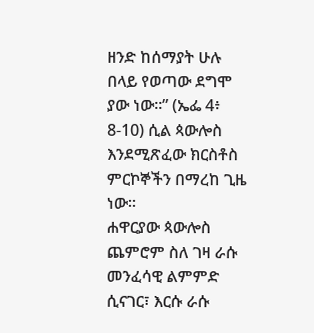ዘንድ ከሰማያት ሁሉ በላይ የወጣው ደግሞ ያው ነው።” (ኤፌ 4፥ 8-10) ሲል ጳውሎስ እንደሚጽፈው ክርስቶስ ምርኮኞችን በማረከ ጊዜ ነው።
ሐዋርያው ጳውሎስ ጨምሮም ስለ ገዛ ራሱ መንፈሳዊ ልምምድ ሲናገር፣ እርሱ ራሱ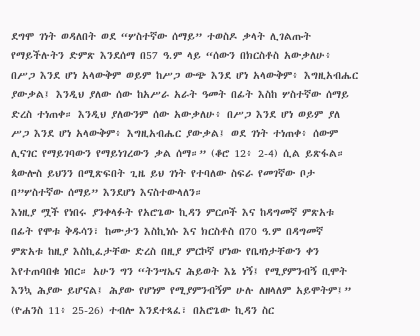ደግሞ ገነት ወዳለበት ወደ “ሦስተኛው ሰማይ” ተወስዶ ቃላት ሊገልጡት የማይችሉትን ድምጽ እንደሰማ በ57 ዓ.ም ላይ “ሰውን በክርስቶስ አውቃለሁ፥ በሥጋ እንደ ሆነ አላውቅም ወይም ከሥጋ ውጭ እንደ ሆነ አላውቅም፥ እግዚአብሔር ያውቃል፤ እንዲህ ያለው ሰው ከአሥራ አራት ዓመት በፊት እስከ ሦስተኛው ሰማይ ድረስ ተነጠቀ። እንዲህ ያለውንም ሰው አውቃለሁ፥ በሥጋ እንደ ሆነ ወይም ያለ ሥጋ እንደ ሆነ አላውቅም፥ እግዚአብሔር ያውቃል፤ ወደ ገነት ተነጠቀ፥ ሰውም ሊናገር የማይገባውን የማይነገረውን ቃል ሰማ።” (ቆሮ 12፥ 2-4) ሲል ይጽፋል። ጳውሎስ ይህንን በሚጽፍበት ጊዜ ይህ ገነት የተባለው ስፍራ የመገኛው ቦታ በ”ሦስተኛው ሰማይ” እንደሆነ እናስተውላለን።
እነዚያ ሟች የነበሩ ያንቀላፉት የአሮጌው ኪዳን ምርጦች እና ከዳግመኛ ምጽአቱ በፊት የሞቱ ቅዱሳን፣ ከሙታን እስኪነሱ እና ክርስቶስ በ70 ዓ.ም በዳግመኛ ምጽአቱ ከዚያ እስኪፈታቸው ድረስ በዚያ ምርኮኛ ሆነው የቤዛነታቸውን ቀን እየተጠባበቁ ነበር። አሁን ግን “ትንሣኤና ሕይወት እኔ ነኝ፤ የሚያምንብኝ ቢሞት እንኳ ሕያው ይሆናል፤ ሕያው የሆነም የሚያምንብኝም ሁሉ ለዘላለም አይሞትም፤” (ዮሐንስ 11፥ 25-26) ተብሎ እንደተጻፈ፣ በአሮጌው ኪዳን ስር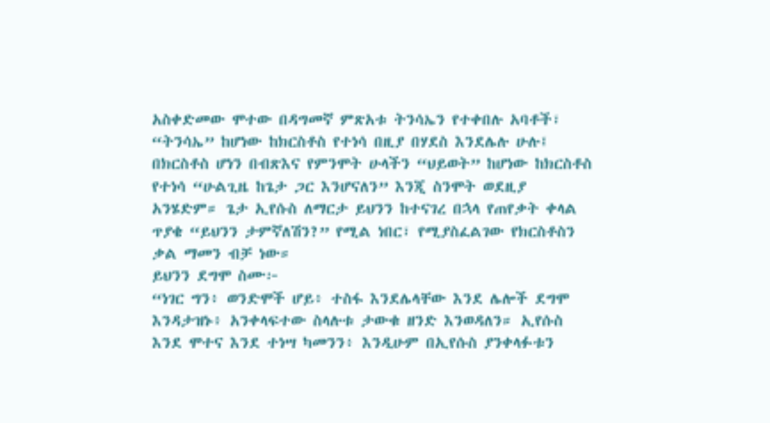አስቀድመው ሞተው በዳግመኛ ምጽአቱ ትንሳኤን የተቀበሉ አባቶች፣ “ትንሳኤ” ከሆነው ከክርስቶስ የተነሳ በዚያ በሃደስ እንደሌሉ ሁሉ፤ በክርስቶስ ሆነን በብጽእና የምንሞት ሁላችን “ህይወት” ከሆነው ከክርስቶስ የተነሳ “ሁልጊዜ ከጌታ ጋር እንሆናለን” እንጂ ስንሞት ወደዚያ አንሄድም። ጌታ ኢየሱስ ለማርታ ይህንን ከተናገረ በኋላ የጠየቃት ቀላል ጥያቄ “ይህንን ታምኛለሽን?” የሚል ነበር፣ የሚያስፈልገው የክርስቶስን ቃል ማመን ብቻ ነው።
ይህንን ደግሞ ስሙ፦
“ነገር ግን፥ ወንድሞች ሆይ፥ ተስፋ እንደሌላቸው እንደ ሌሎች ደግሞ እንዳታዝኑ፥ አንቀላፍተው ስላሉቱ ታውቁ ዘንድ እንወዳለን። ኢየሱስ እንደ ሞተና እንደ ተነሣ ካመንን፥ እንዲሁም በኢየሱስ ያንቀላፉቱን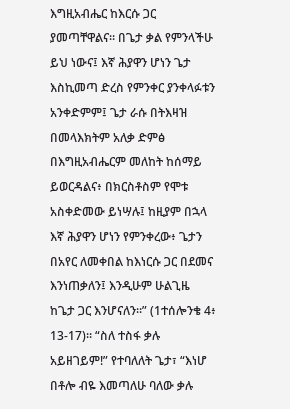እግዚአብሔር ከእርሱ ጋር ያመጣቸዋልና። በጌታ ቃል የምንላችሁ ይህ ነውና፤ እኛ ሕያዋን ሆነን ጌታ እስኪመጣ ድረስ የምንቀር ያንቀላፉቱን አንቀድምም፤ ጌታ ራሱ በትእዛዝ በመላእክትም አለቃ ድምፅ በእግዚአብሔርም መለከት ከሰማይ ይወርዳልና፥ በክርስቶስም የሞቱ አስቀድመው ይነሣሉ፤ ከዚያም በኋላ እኛ ሕያዋን ሆነን የምንቀረው፥ ጌታን በአየር ለመቀበል ከእነርሱ ጋር በደመና እንነጠቃለን፤ እንዲሁም ሁልጊዜ ከጌታ ጋር እንሆናለን።” (1ተሰሎንቄ 4፥ 13-17)። “ስለ ተስፋ ቃሉ አይዘገይም!” የተባለለት ጌታ፣ “እነሆ በቶሎ ብዬ እመጣለሁ ባለው ቃሉ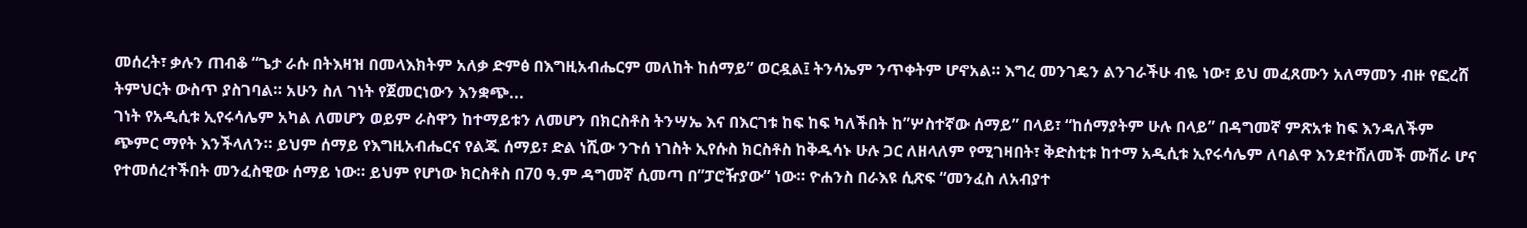መሰረት፣ ቃሉን ጠብቆ “ጌታ ራሱ በትእዛዝ በመላእክትም አለቃ ድምፅ በእግዚአብሔርም መለከት ከሰማይ” ወርዷል፤ ትንሳኤም ንጥቀትም ሆኖአል። እግረ መንገዴን ልንገራችሁ ብዬ ነው፣ ይህ መፈጸሙን አለማመን ብዙ የፎረሸ ትምህርት ውስጥ ያስገባል። አሁን ስለ ገነት የጀመርነውን እንቋጭ...
ገነት የአዲሲቱ ኢየሩሳሌም አካል ለመሆን ወይም ራስዋን ከተማይቱን ለመሆን በክርስቶስ ትንሣኤ እና በእርገቱ ከፍ ከፍ ካለችበት ከ”ሦስተኛው ሰማይ” በላይ፣ “ከሰማያትም ሁሉ በላይ” በዳግመኛ ምጽአቱ ከፍ እንዳለችም ጭምር ማየት እንችላለን። ይህም ሰማይ የእግዚአብሔርና የልጁ ሰማይ፣ ድል ነሺው ንጉሰ ነገስት ኢየሱስ ክርስቶስ ከቅዱሳኑ ሁሉ ጋር ለዘላለም የሚገዛበት፣ ቅድስቲቱ ከተማ አዲሲቱ ኢየሩሳሌም ለባልዋ እንደተሸለመች ሙሽራ ሆና የተመሰረተችበት መንፈስዊው ሰማይ ነው። ይህም የሆነው ክርስቶስ በ70 ዓ.ም ዳግመኛ ሲመጣ በ”ፓሮዥያው” ነው። ዮሐንስ በራእዩ ሲጽፍ “መንፈስ ለአብያተ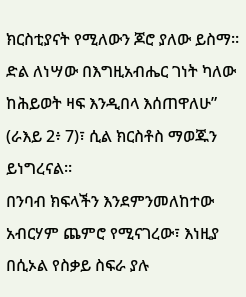ክርስቲያናት የሚለውን ጆሮ ያለው ይስማ። ድል ለነሣው በእግዚአብሔር ገነት ካለው ከሕይወት ዛፍ እንዲበላ እሰጠዋለሁ” (ራእይ 2፥ 7)፣ ሲል ክርስቶስ ማወጁን ይነግረናል።
በንባብ ክፍላችን እንደምንመለከተው አብርሃም ጨምሮ የሚናገረው፣ እነዚያ በሲኦል የስቃይ ስፍራ ያሉ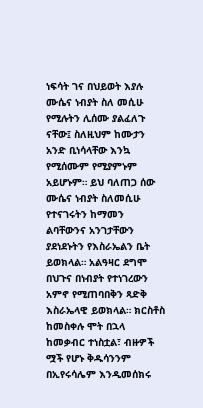ነፍሳት ገና በህይወት እያሉ ሙሴና ነብያት ስለ መሲሁ የሚሉትን ሊሰሙ ያልፈለጉ ናቸው፤ ስለዚህም ከሙታን አንድ ቢነሳላቸው እንኳ የሚሰሙም የሚያምኑም አይሆኑም። ይህ ባለጠጋ ሰው ሙሴና ነብያት ስለመሲሁ የተናገሩትን ከማመን ልባቸውንና አንገታቸውን ያደነደኑትን የእስራኤልን ቤት ይወክላል። አልዓዛር ደግሞ በህጉና በነብያት የተነገረውን አምኖ የሚጠባበቅን ጻድቅ እስራኤላዊ ይወክላል። ክርስቶስ ከመስቀሉ ሞት በኋላ ከመቃብር ተነስቷል፣ ብዙዎች ሟች የሆኑ ቅዱሳንንም በኢየሩሳሌም እንዲመሰክሩ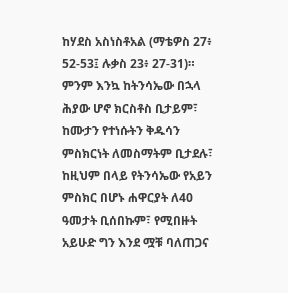ከሃደስ አስነስቶአል (ማቴዎስ 27፥ 52-53፤ ሉቃስ 23፥ 27-31)። ምንም እንኳ ከትንሳኤው በኋላ ሕያው ሆኖ ክርስቶስ ቢታይም፣ ከሙታን የተነሱትን ቅዱሳን ምስክርነት ለመስማትም ቢታደሉ፣ ከዚህም በላይ የትንሳኤው የአይን ምስክር በሆኑ ሐዋርያት ለ40 ዓመታት ቢሰበኩም፣ የሚበዙት አይሁድ ግን እንደ ሟቹ ባለጠጋና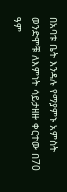በአባቱ ቤት እንዳሉ የማያምኑ አምስት ወንድሞቹ ለእምነት ሳይታዘዙ ቀርተው በ70 ዓም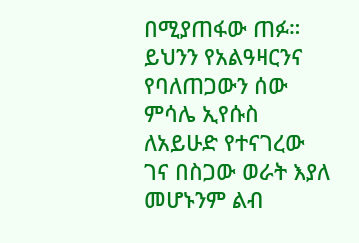በሚያጠፋው ጠፉ። ይህንን የአልዓዛርንና የባለጠጋውን ሰው ምሳሌ ኢየሱስ ለአይሁድ የተናገረው ገና በስጋው ወራት እያለ መሆኑንም ልብ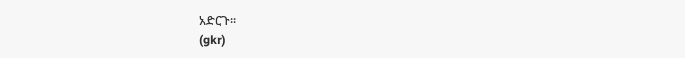አድርጉ።
(gkr)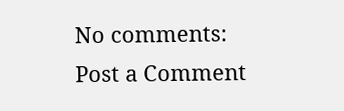No comments:
Post a Comment